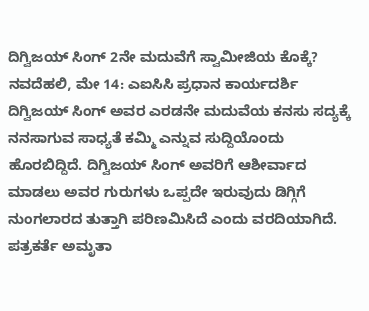ದಿಗ್ವಿಜಯ್ ಸಿಂಗ್ 2ನೇ ಮದುವೆಗೆ ಸ್ವಾಮೀಜಿಯ ಕೊಕ್ಕೆ?
ನವದೆಹಲಿ, ಮೇ 14: ಎಐಸಿಸಿ ಪ್ರಧಾನ ಕಾರ್ಯದರ್ಶಿ ದಿಗ್ವಿಜಯ್ ಸಿಂಗ್ ಅವರ ಎರಡನೇ ಮದುವೆಯ ಕನಸು ಸದ್ಯಕ್ಕೆ ನನಸಾಗುವ ಸಾಧ್ಯತೆ ಕಮ್ಮಿ ಎನ್ನುವ ಸುದ್ದಿಯೊಂದು ಹೊರಬಿದ್ದಿದೆ. ದಿಗ್ವಿಜಯ್ ಸಿಂಗ್ ಅವರಿಗೆ ಆಶೀರ್ವಾದ ಮಾಡಲು ಅವರ ಗುರುಗಳು ಒಪ್ಪದೇ ಇರುವುದು ಡಿಗ್ಗಿಗೆ ನುಂಗಲಾರದ ತುತ್ತಾಗಿ ಪರಿಣಮಿಸಿದೆ ಎಂದು ವರದಿಯಾಗಿದೆ.
ಪತ್ರಕರ್ತೆ ಅಮೃತಾ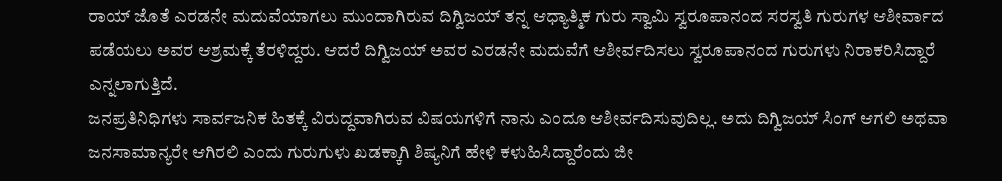ರಾಯ್ ಜೊತೆ ಎರಡನೇ ಮದುವೆಯಾಗಲು ಮುಂದಾಗಿರುವ ದಿಗ್ವಿಜಯ್ ತನ್ನ ಆಧ್ಯಾತ್ಮಿಕ ಗುರು ಸ್ವಾಮಿ ಸ್ವರೂಪಾನಂದ ಸರಸ್ವತಿ ಗುರುಗಳ ಆಶೀರ್ವಾದ ಪಡೆಯಲು ಅವರ ಆಶ್ರಮಕ್ಕೆ ತೆರಳಿದ್ದರು. ಆದರೆ ದಿಗ್ವಿಜಯ್ ಅವರ ಎರಡನೇ ಮದುವೆಗೆ ಆಶೀರ್ವದಿಸಲು ಸ್ವರೂಪಾನಂದ ಗುರುಗಳು ನಿರಾಕರಿಸಿದ್ದಾರೆ ಎನ್ನಲಾಗುತ್ತಿದೆ.
ಜನಪ್ರತಿನಿಧಿಗಳು ಸಾರ್ವಜನಿಕ ಹಿತಕ್ಕೆ ವಿರುದ್ದವಾಗಿರುವ ವಿಷಯಗಳಿಗೆ ನಾನು ಎಂದೂ ಆಶೀರ್ವದಿಸುವುದಿಲ್ಲ. ಅದು ದಿಗ್ವಿಜಯ್ ಸಿಂಗ್ ಆಗಲಿ ಅಥವಾ ಜನಸಾಮಾನ್ಯರೇ ಆಗಿರಲಿ ಎಂದು ಗುರುಗುಳು ಖಡಕ್ಕಾಗಿ ಶಿಷ್ಯನಿಗೆ ಹೇಳಿ ಕಳುಹಿಸಿದ್ದಾರೆಂದು ಜೀ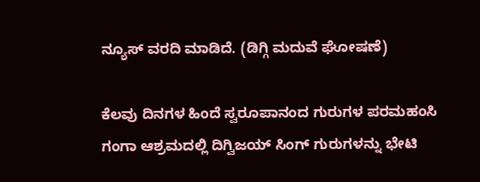ನ್ಯೂಸ್ ವರದಿ ಮಾಡಿದೆ. (ಡಿಗ್ಗಿ ಮದುವೆ ಘೋಷಣೆ)

ಕೆಲವು ದಿನಗಳ ಹಿಂದೆ ಸ್ವರೂಪಾನಂದ ಗುರುಗಳ ಪರಮಹಂಸಿ ಗಂಗಾ ಆಶ್ರಮದಲ್ಲಿ ದಿಗ್ವಿಜಯ್ ಸಿಂಗ್ ಗುರುಗಳನ್ನು ಭೇಟಿ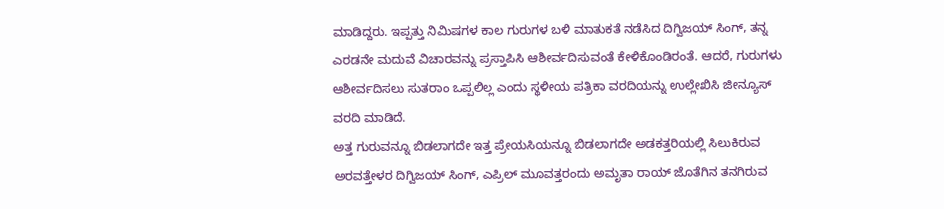ಮಾಡಿದ್ದರು. ಇಪ್ಪತ್ತು ನಿಮಿಷಗಳ ಕಾಲ ಗುರುಗಳ ಬಳಿ ಮಾತುಕತೆ ನಡೆಸಿದ ದಿಗ್ವಿಜಯ್ ಸಿಂಗ್, ತನ್ನ ಎರಡನೇ ಮದುವೆ ವಿಚಾರವನ್ನು ಪ್ರಸ್ತಾಪಿಸಿ ಆಶೀರ್ವದಿಸುವಂತೆ ಕೇಳಿಕೊಂಡಿರಂತೆ. ಆದರೆ, ಗುರುಗಳು ಆಶೀರ್ವದಿಸಲು ಸುತರಾಂ ಒಪ್ಪಲಿಲ್ಲ ಎಂದು ಸ್ಥಳೀಯ ಪತ್ರಿಕಾ ವರದಿಯನ್ನು ಉಲ್ಲೇಖಿಸಿ ಜೀನ್ಯೂಸ್ ವರದಿ ಮಾಡಿದೆ.
ಅತ್ತ ಗುರುವನ್ನೂ ಬಿಡಲಾಗದೇ ಇತ್ತ ಪ್ರೇಯಸಿಯನ್ನೂ ಬಿಡಲಾಗದೇ ಅಡಕತ್ತರಿಯಲ್ಲಿ ಸಿಲುಕಿರುವ ಅರವತ್ತೇಳರ ದಿಗ್ವಿಜಯ್ ಸಿಂಗ್, ಎಪ್ರಿಲ್ ಮೂವತ್ತರಂದು ಅಮೃತಾ ರಾಯ್ ಜೊತೆಗಿನ ತನಗಿರುವ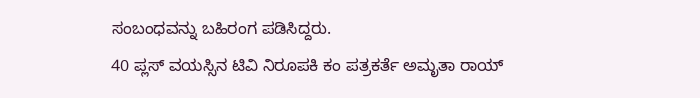ಸಂಬಂಧವನ್ನು ಬಹಿರಂಗ ಪಡಿಸಿದ್ದರು.
40 ಪ್ಲಸ್ ವಯಸ್ಸಿನ ಟಿವಿ ನಿರೂಪಕಿ ಕಂ ಪತ್ರಕರ್ತೆ ಅಮೃತಾ ರಾಯ್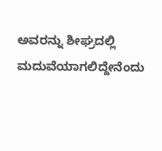ಅವರನ್ನು ಶೀಘ್ರದಲ್ಲಿ ಮದುವೆಯಾಗಲಿದ್ದೇನೆಂದು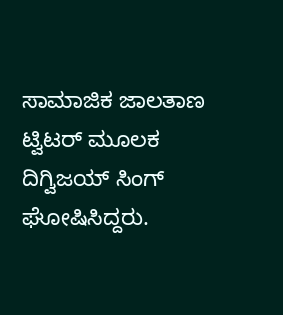ಸಾಮಾಜಿಕ ಜಾಲತಾಣ ಟ್ವಿಟರ್ ಮೂಲಕ ದಿಗ್ವಿಜಯ್ ಸಿಂಗ್ ಘೋಷಿಸಿದ್ದರು.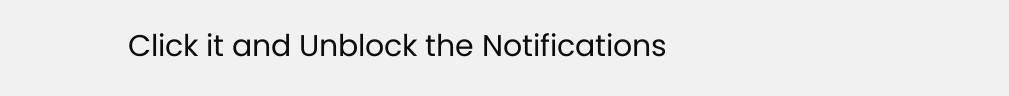Click it and Unblock the Notifications